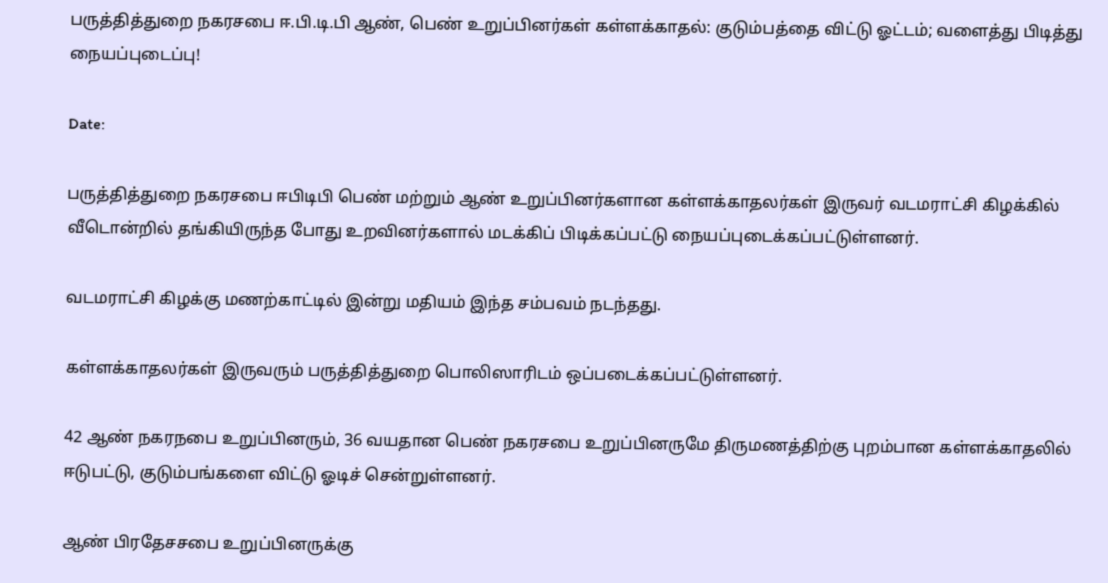பருத்தித்துறை நகரசபை ஈ.பி.டி.பி ஆண், பெண் உறுப்பினர்கள் கள்ளக்காதல்: குடும்பத்தை விட்டு ஓட்டம்; வளைத்து பிடித்து நையப்புடைப்பு!

Date:

பருத்தித்துறை நகரசபை ஈபிடிபி பெண் மற்றும் ஆண் உறுப்பினர்களான கள்ளக்காதலர்கள் இருவர் வடமராட்சி கிழக்கில் வீடொன்றில் தங்கியிருந்த போது உறவினர்களால் மடக்கிப் பிடிக்கப்பட்டு நையப்புடைக்கப்பட்டுள்ளனர்.

வடமராட்சி கிழக்கு மணற்காட்டில் இன்று மதியம் இந்த சம்பவம் நடந்தது.

கள்ளக்காதலர்கள் இருவரும் பருத்தித்துறை பொலிஸாரிடம் ஒப்படைக்கப்பட்டுள்ளனர்.

42 ஆண் நகரநபை உறுப்பினரும், 36 வயதான பெண் நகரசபை உறுப்பினருமே திருமணத்திற்கு புறம்பான கள்ளக்காதலில் ஈடுபட்டு, குடும்பங்களை விட்டு ஓடிச் சென்றுள்ளனர்.

ஆண் பிரதேசசபை உறுப்பினருக்கு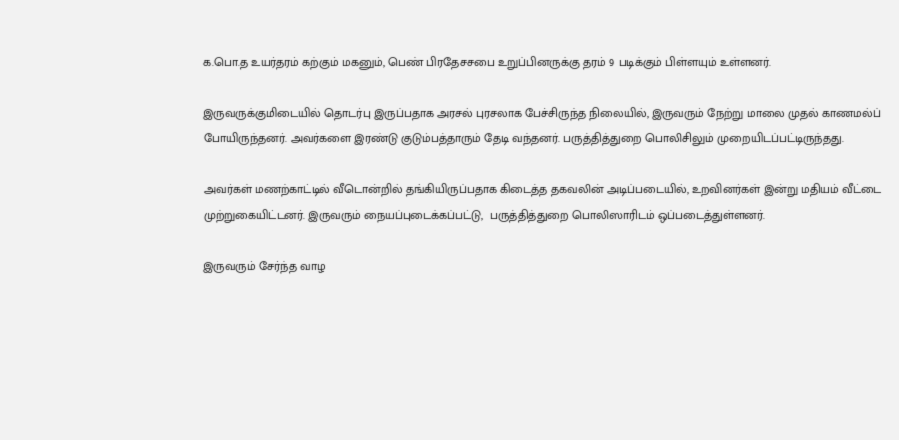க.பொ.த உயர்தரம் கற்கும் மகனும், பெண் பிரதேசசபை உறுப்பினருக்கு தரம் 9 படிக்கும் பிள்ளயும் உள்ளனர்.

இருவருக்குமிடையில் தொடர்பு இருப்பதாக அரசல் புரசலாக பேச்சிருந்த நிலையில், இருவரும் நேற்று மாலை முதல் காணமல்ப் போயிருந்தனர். அவர்களை இரண்டு குடும்பத்தாரும் தேடி வந்தனர். பருத்தித்துறை பொலிசிலும் முறையிடப்பட்டிருந்தது.

அவர்கள் மணற்காட்டில் வீடொன்றில் தங்கியிருப்பதாக கிடைத்த தகவலின் அடிப்படையில், உறவினர்கள் இன்று மதியம் வீட்டை முற்றுகையிட்டனர். இருவரும் நையப்புடைக்கப்பட்டு,  பருத்தித்துறை பொலிஸாரிடம் ஒப்படைத்துள்ளனர்.

இருவரும் சேர்ந்த வாழ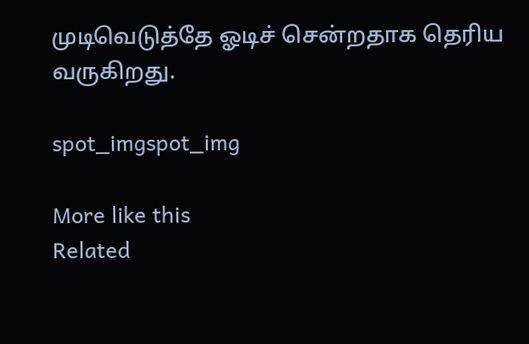முடிவெடுத்தே ஓடிச் சென்றதாக தெரிய வருகிறது.

spot_imgspot_img

More like this
Related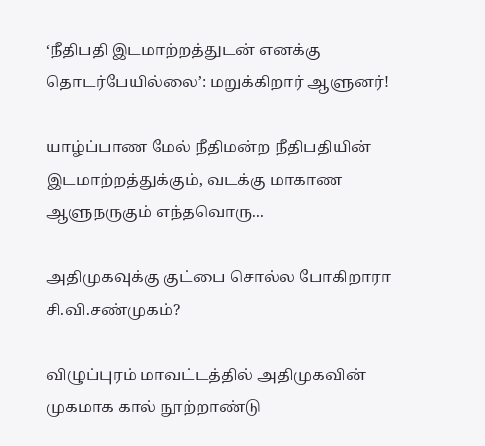‘நீதிபதி இடமாற்றத்துடன் எனக்கு தொடர்பேயில்லை’: மறுக்கிறார் ஆளுனர்!

யாழ்ப்பாண மேல் நீதிமன்ற நீதிபதியின் இடமாற்றத்துக்கும், வடக்கு மாகாண ஆளுநருகும் எந்தவொரு...

அதிமுகவுக்கு குட்பை சொல்ல போகிறாரா சி.வி.சண்முகம்?

விழுப்புரம் மாவட்டத்தில் அதிமுகவின் முகமாக கால் நூற்றாண்டு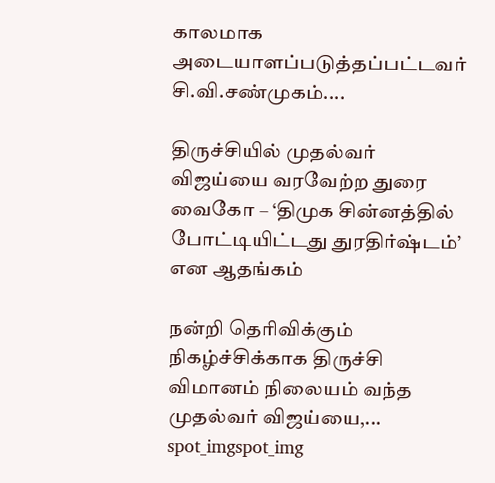காலமாக அடையாளப்படுத்தப்பட்டவர் சி.வி.சண்முகம்....

திருச்சியில் முதல்வர் விஜய்யை வரவேற்ற துரை வைகோ – ‘திமுக சின்னத்தில் போட்டியிட்டது துரதிர்ஷ்டம்’ என ஆதங்கம்

நன்றி தெரிவிக்கும் நிகழ்ச்சிக்காக திருச்சி விமானம் நிலையம் வந்த முதல்வர் விஜய்யை,...
spot_imgspot_img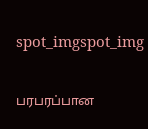spot_imgspot_img

பரபரப்பான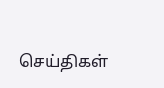செய்திகள்